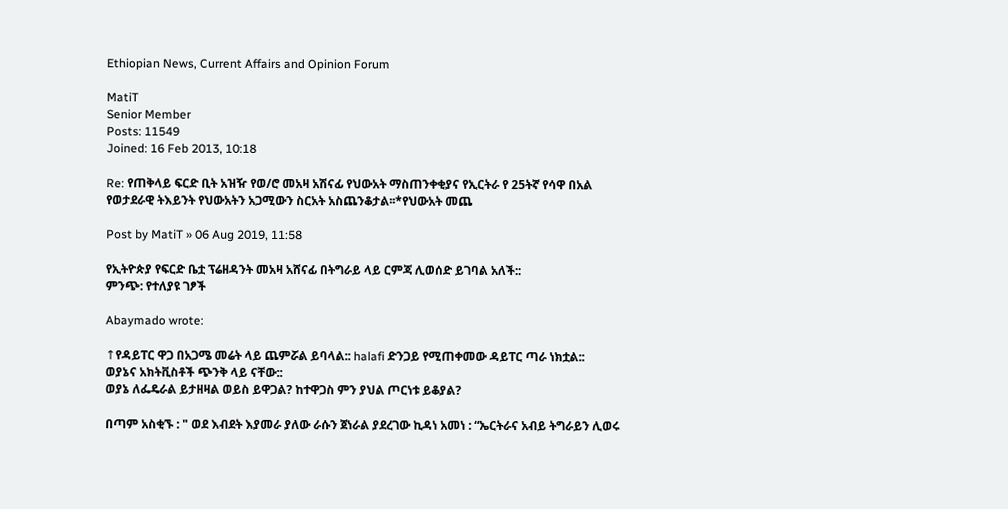Ethiopian News, Current Affairs and Opinion Forum

MatiT
Senior Member
Posts: 11549
Joined: 16 Feb 2013, 10:18

Re: የጠቅላይ ፍርድ ቢት አዝዥ የወ/ሮ መአዛ አሽናፊ የህውአት ማስጠንቀቂያና የኢርትራ የ 25ትኛ የሳዋ በአል የወታደራዊ ትእይንት የህውአትን አጋሚውን ስርአት አስጨንቆታል፡፡*የህውአት መጨ

Post by MatiT » 06 Aug 2019, 11:58

የኢትዮጵያ የፍርድ ቤቷ ፕሬዘዳንት መአዛ አሸናፊ በትግራይ ላይ ርምጃ ሊወሰድ ይገባል አለች::
ምንጭ: የተለያዩ ገፆች

Abaymado wrote:

↑የዳይፐር ዋጋ በአጋሜ መሬት ላይ ጨምሯል ይባላል:: halafi ድንጋይ የሚጠቀመው ዳይፐር ጣራ ነክቷል::
ወያኔና አክትቪስቶች ጭንቅ ላይ ናቸው::
ወያኔ ለፌዴራል ይታዘዛል ወይስ ይዋጋል? ከተዋጋስ ምን ያህል ጦርነቱ ይቆያል?

በጣም አስቂኙ : " ወደ እብደት እያመራ ያለው ራሱን ጀነራል ያደረገው ኪዳነ አመነ : “ኤርትራና አብይ ትግራይን ሊወሩ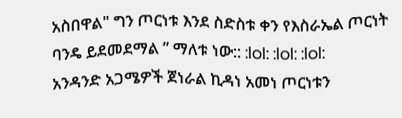አስበዋል" ግን ጦርነቱ እንደ ስድስቱ ቀን የእስራኤል ጦርነት ባንዴ ይደመደማል ” ማለቱ ነው:: :lol: :lol: :lol:
አንዳንድ አጋሜዎች ጀነራል ኪዳነ አመነ ጦርነቱን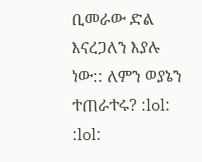ቢመራው ድል እናረጋለን እያሉ ነው:: ለምን ወያኔን ተጠራተሩ? :lol: :lol: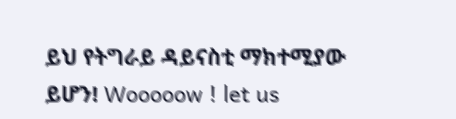ይህ የትግራይ ዳይናስቲ ማክተሚያው ይሆን! Wooooow ! let us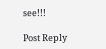see!!!

Post Reply